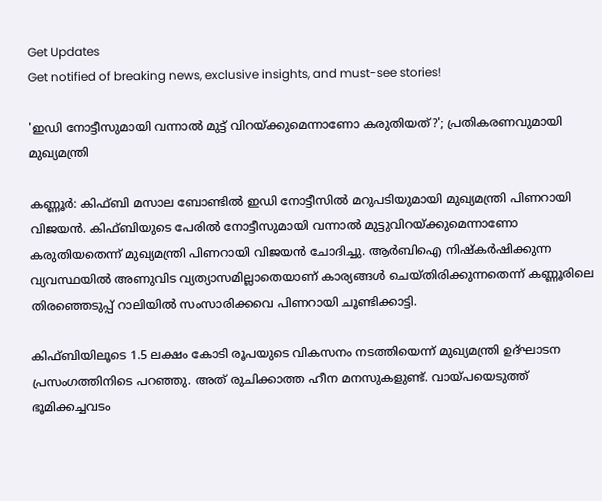Get Updates
Get notified of breaking news, exclusive insights, and must-see stories!

'ഇഡി നോട്ടീസുമായി വന്നാൽ മുട്ട് വിറയ്ക്കുമെന്നാണോ കരുതിയത്?'; പ്രതികരണവുമായി മുഖ്യമന്ത്രി

കണ്ണൂർ: കിഫ്‌ബി മസാല ബോണ്ടിൽ ഇഡി നോട്ടീസിൽ മറുപടിയുമായി മുഖ്യമന്ത്രി പിണറായി വിജയൻ. കിഫ്ബിയുടെ പേരിൽ നോട്ടീസുമായി വന്നാൽ മുട്ടുവിറയ്ക്കുമെന്നാണോ കരുതിയതെന്ന് മുഖ്യമന്ത്രി പിണറായി വിജയൻ ചോദിച്ചു. ആർബിഐ നിഷ്‌കർഷിക്കുന്ന വ്യവസ്ഥയിൽ അണുവിട വ്യത്യാസമില്ലാതെയാണ് കാര്യങ്ങൾ ചെയ്‌തിരിക്കുന്നതെന്ന് കണ്ണൂരിലെ തിരഞ്ഞെടുപ്പ് റാലിയിൽ സംസാരിക്കവെ പിണറായി ചൂണ്ടിക്കാട്ടി.

കിഫ്ബിയിലൂടെ 1.5 ലക്ഷം കോടി രൂപയുടെ വികസനം നടത്തിയെന്ന് മുഖ്യമന്ത്രി ഉദ്‌ഘാടന പ്രസംഗത്തിനിടെ പറഞ്ഞു. അത് രുചിക്കാത്ത ഹീന മനസുകളുണ്ട്. വായ്‌പയെടുത്ത് ഭൂമിക്കച്ചവടം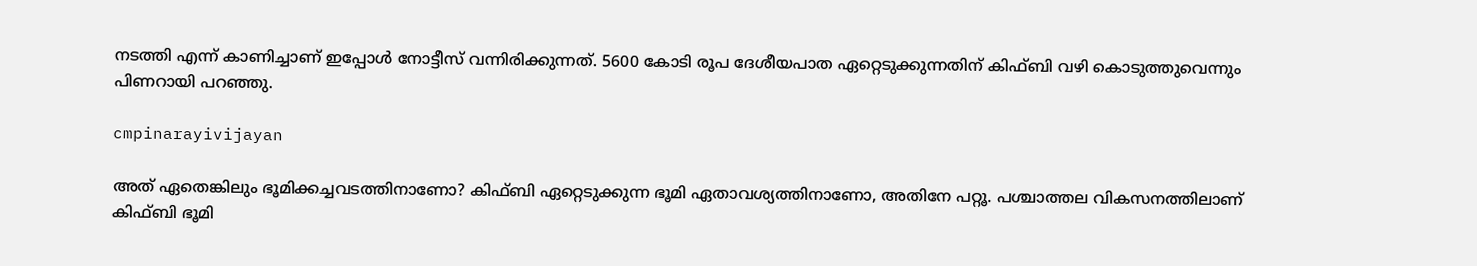നടത്തി എന്ന് കാണിച്ചാണ് ഇപ്പോൾ നോട്ടീസ് വന്നിരിക്കുന്നത്. 5600 കോടി രൂപ ദേശീയപാത ഏറ്റെടുക്കുന്നതിന് കിഫ്ബി വഴി കൊടുത്തുവെന്നും പിണറായി പറഞ്ഞു.

cmpinarayivijayan

അത് ഏതെങ്കിലും ഭൂമിക്കച്ചവടത്തിനാണോ? കിഫ്ബി ഏറ്റെടുക്കുന്ന ഭൂമി ഏതാവശ്യത്തിനാണോ, അതിനേ പറ്റൂ. പശ്ചാത്തല വികസനത്തിലാണ് കിഫ്ബി ഭൂമി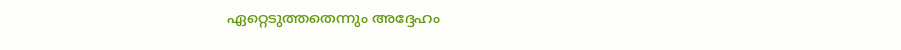ഏറ്റെടുത്തതെന്നും അദ്ദേഹം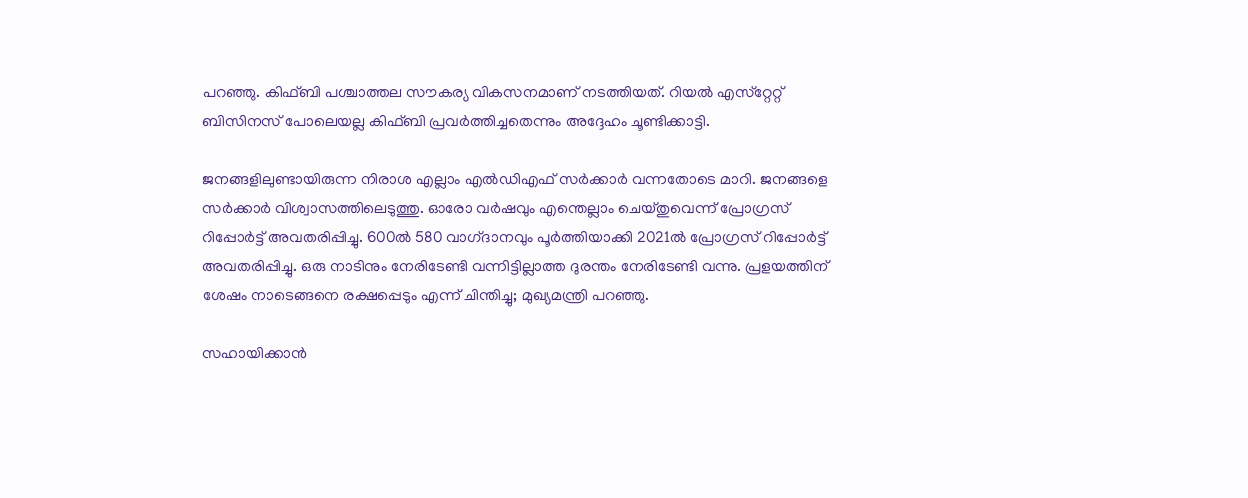പറഞ്ഞു. കിഫ്‌ബി പശ്ചാത്തല സൗകര്യ വികസനമാണ് നടത്തിയത്. റിയല്‍ എസ്‌റ്റേറ്റ് ബിസിനസ് പോലെയല്ല കിഫ്ബി പ്രവര്‍ത്തിച്ചതെന്നും അദ്ദേഹം ചൂണ്ടിക്കാട്ടി.

ജനങ്ങളിലുണ്ടായിരുന്ന നിരാശ എല്ലാം എൽഡിഎഫ് സർക്കാർ വന്നതോടെ മാറി. ജനങ്ങളെ സർക്കാർ വിശ്വാസത്തിലെടുത്തു. ഓരോ വർഷവും എന്തെല്ലാം ചെയ്‌തുവെന്ന് പ്രോഗ്രസ് റിപ്പോർട്ട് അവതരിപ്പിച്ചു. 600ൽ 580 വാഗ്‌ദാനവും പൂർത്തിയാക്കി 2021ൽ പ്രോഗ്രസ് റിപ്പോർട്ട് അവതരിപ്പിച്ചു. ഒരു നാടിനും നേരിടേണ്ടി വന്നിട്ടില്ലാത്ത ദുരന്തം നേരിടേണ്ടി വന്നു. പ്രളയത്തിന് ശേഷം നാടെങ്ങനെ രക്ഷപ്പെടും എന്ന് ചിന്തിച്ചു; മുഖ്യമന്ത്രി പറഞ്ഞു.

സഹായിക്കാൻ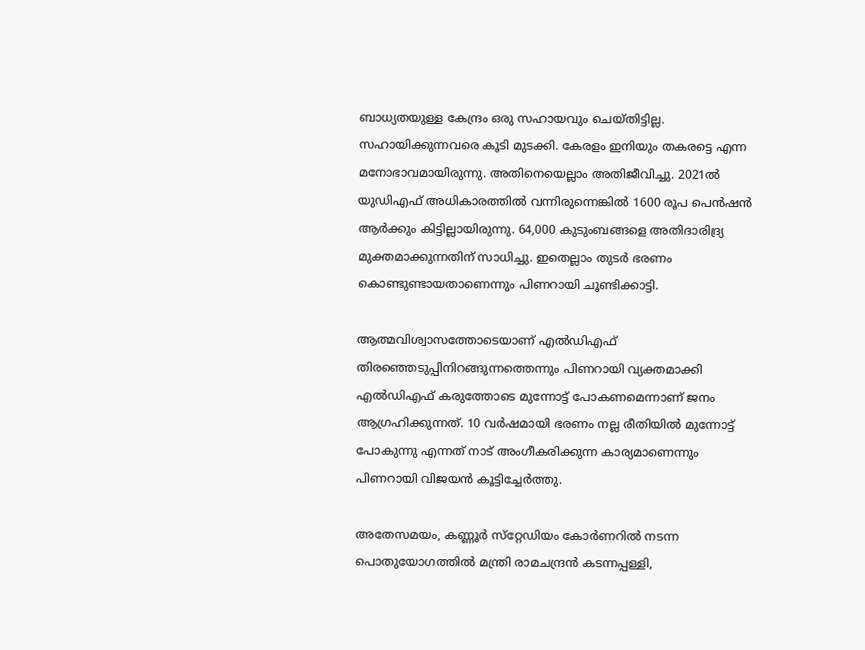ബാധ്യതയുള്ള കേന്ദ്രം ഒരു സഹായവും ചെയ്‌തിട്ടില്ല. സഹായിക്കുന്നവരെ കൂടി മുടക്കി. കേരളം ഇനിയും തകരട്ടെ എന്ന മനോഭാവമായിരുന്നു. അതിനെയെല്ലാം അതിജീവിച്ചു. 2021ൽ യുഡിഎഫ് അധികാരത്തിൽ വന്നിരുന്നെങ്കിൽ 1600 രൂപ പെൻഷൻ ആർക്കും കിട്ടില്ലായിരുന്നു. 64,000 കുടുംബങ്ങളെ അതിദാരിദ്ര്യ മുക്തമാക്കുന്നതിന് സാധിച്ചു. ഇതെല്ലാം തുടർ ഭരണം കൊണ്ടുണ്ടായതാണെന്നും പിണറായി ചൂണ്ടിക്കാട്ടി.

ആത്മവിശ്വാസത്തോടെയാണ് എൽഡിഎഫ് തിരഞ്ഞെടുപ്പിനിറങ്ങുന്നത്തെന്നും പിണറായി വ്യക്തമാക്കി എൽഡിഎഫ് കരുത്തോടെ മുന്നോട്ട് പോകണമെന്നാണ് ജനം ആഗ്രഹിക്കുന്നത്. 10 വർഷമായി ഭരണം നല്ല രീതിയിൽ മുന്നോട്ട് പോകുന്നു എന്നത് നാട് അംഗീകരിക്കുന്ന കാര്യമാണെന്നും പിണറായി വിജയൻ കൂട്ടിച്ചേർത്തു.

അതേസമയം, കണ്ണൂർ സ്‌റ്റേഡിയം കോർണറിൽ നടന്ന പൊതുയോഗത്തിൽ മന്ത്രി രാമചന്ദ്രൻ കടന്നപ്പള്ളി,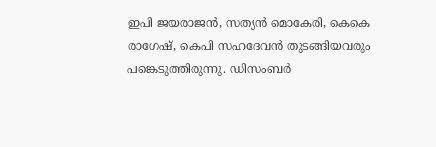ഇപി ജയരാജൻ, സത്യൻ മൊകേരി, കെകെ രാഗേഷ്, കെപി സഹദേവൻ തുടങ്ങിയവരും പങ്കെടുത്തിരുന്നു. ഡിസംബർ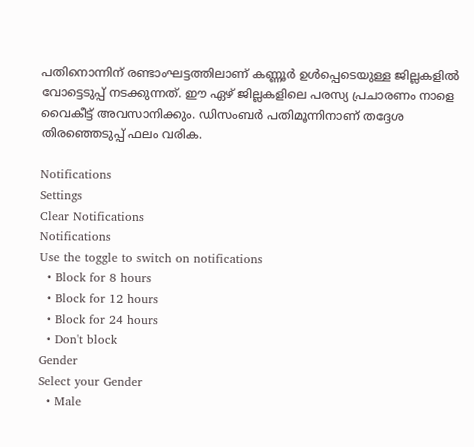പതിനൊന്നിന് രണ്ടാംഘട്ടത്തിലാണ് കണ്ണൂർ ഉൾപ്പെടെയുള്ള ജില്ലകളിൽ വോട്ടെടുപ്പ് നടക്കുന്നത്. ഈ ഏഴ് ജില്ലകളിലെ പരസ്യ പ്രചാരണം നാളെ വൈകീട്ട് അവസാനിക്കും. ഡിസംബർ പതിമൂന്നിനാണ് തദ്ദേശ തിരഞ്ഞെടുപ്പ് ഫലം വരിക.

Notifications
Settings
Clear Notifications
Notifications
Use the toggle to switch on notifications
  • Block for 8 hours
  • Block for 12 hours
  • Block for 24 hours
  • Don't block
Gender
Select your Gender
  • Male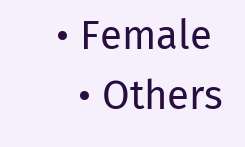• Female
  • Others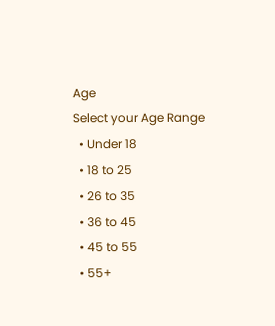Age
Select your Age Range
  • Under 18
  • 18 to 25
  • 26 to 35
  • 36 to 45
  • 45 to 55
  • 55+